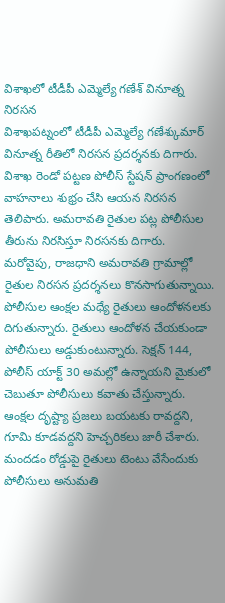విశాఖలో టీడీపీ ఎమ్మెల్యే గణేశ్ వినూత్న నిరసన
విశాఖపట్నంలో టీడీపీ ఎమ్మెల్యే గణేశ్కుమార్ వినూత్న రీతిలో నిరసన ప్రదర్శనకు దిగారు. విశాఖ రెండో పట్టణ పోలీస్ స్టేషన్ ప్రాంగణంలో వాహనాలు శుభ్రం చేసి ఆయన నిరసన తెలిపారు. అమరావతి రైతుల పట్ల పోలీసుల తీరును నిరసిస్తూ నిరసనకు దిగారు.
మరోవైపు, రాజధాని అమరావతి గ్రామాల్లో రైతుల నిరసన ప్రదర్శనలు కొనసాగుతున్నాయి. పోలీసుల ఆంక్షల మధ్యే రైతులు ఆందోళనలకు దిగుతున్నారు. రైతులు ఆందోళన చేయకుండా పోలీసులు అడ్డుకుంటున్నారు. సెక్షన్ 144, పోలీస్ యాక్ట్ 30 అమల్లో ఉన్నాయని మైకులో చెబుతూ పోలీసులు కవాతు చేస్తున్నారు. ఆంక్షల దృష్ట్యా ప్రజలు బయటకు రావద్దని, గూమి కూడవద్దని హెచ్చరికలు జారీ చేశారు. మందడం రోడ్డుపై రైతులు టెంటు వేసేందుకు పోలీసులు అనుమతి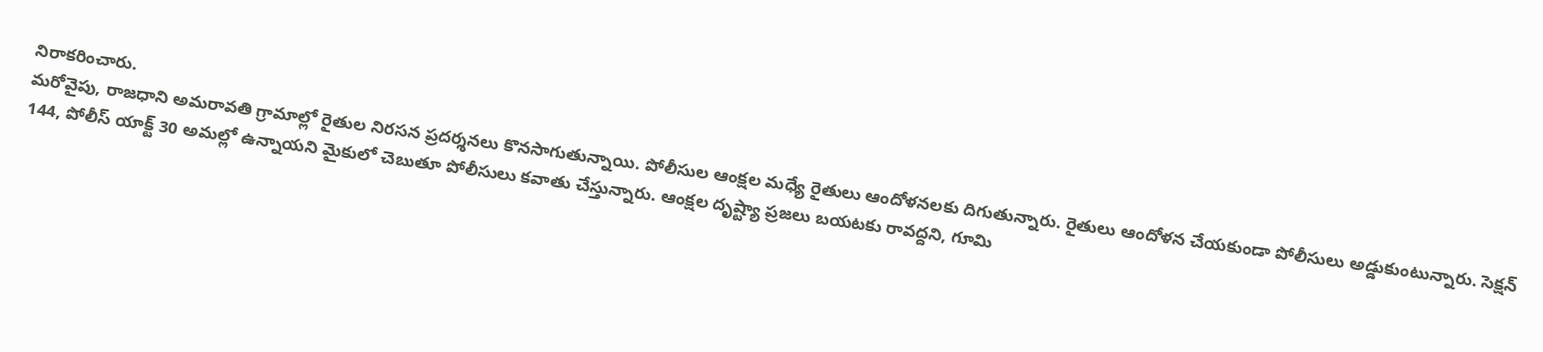నిరాకరించారు.
మరోవైపు, రాజధాని అమరావతి గ్రామాల్లో రైతుల నిరసన ప్రదర్శనలు కొనసాగుతున్నాయి. పోలీసుల ఆంక్షల మధ్యే రైతులు ఆందోళనలకు దిగుతున్నారు. రైతులు ఆందోళన చేయకుండా పోలీసులు అడ్డుకుంటున్నారు. సెక్షన్ 144, పోలీస్ యాక్ట్ 30 అమల్లో ఉన్నాయని మైకులో చెబుతూ పోలీసులు కవాతు చేస్తున్నారు. ఆంక్షల దృష్ట్యా ప్రజలు బయటకు రావద్దని, గూమి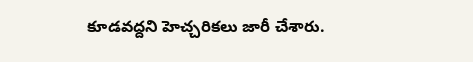కూడవద్దని హెచ్చరికలు జారీ చేశారు.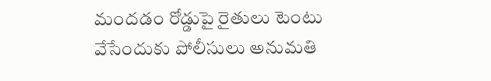మందడం రోడ్డుపై రైతులు టెంటు వేసేందుకు పోలీసులు అనుమతి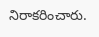నిరాకరించారు.